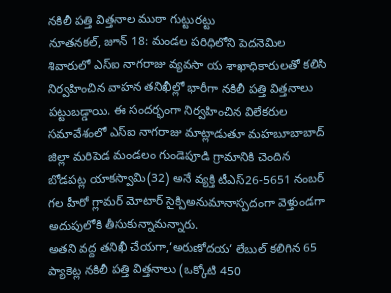నకిలీ పత్తి విత్తనాల ముఠా గుట్టురట్టు
నూతనకల్, జూన్ 18: మండల పరిధిలోని పెదనెమిల శివారులో ఎస్ఐ నాగరాజు వ్యవసా య శాఖాధికారులతో కలిసి నిర్వహించిన వాహన తనిఖీల్లో భారీగా నకిలీ పత్తి విత్తనాలు పట్టుబడ్డాయి. ఈ సందర్భంగా నిర్వహించిన విలేకరుల సమావేశంలో ఎస్ఐ నాగరాజు మాట్లాడుతూ మహబూబాబాద్ జిల్లా మరిపెడ మండలం గుండెపూడి గ్రామానికి చెందిన బోడపట్ల యాకస్వామి(32) అనే వ్యక్తి టీఎస్26-5651 నంబర్ గల హీరో గ్లామర్ మోటార్ సైక్పిఅనుమానాస్పదంగా వెళ్తుండగా అదుపులోకి తీసుకున్నామన్నారు.
అతని వద్ద తనిఖీ చేయగా,‘అరుణోదయ‘ లేబుల్ కలిగిన 65 ప్యాకెట్ల నకిలీ పత్తి విత్తనాలు (ఒక్కోటి 450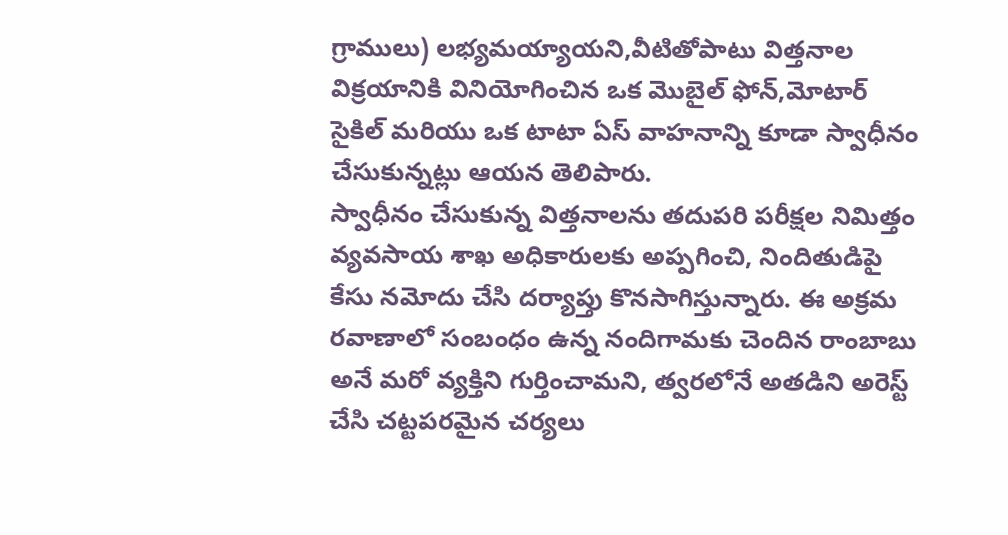గ్రాములు) లభ్యమయ్యాయని,వీటితోపాటు విత్తనాల విక్రయానికి వినియోగించిన ఒక మొబైల్ ఫోన్,మోటార్ సైకిల్ మరియు ఒక టాటా ఏస్ వాహనాన్ని కూడా స్వాధీనం చేసుకున్నట్లు ఆయన తెలిపారు.
స్వాధీనం చేసుకున్న విత్తనాలను తదుపరి పరీక్షల నిమిత్తం వ్యవసాయ శాఖ అధికారులకు అప్పగించి, నిందితుడిపై కేసు నమోదు చేసి దర్యాప్తు కొనసాగిస్తున్నారు. ఈ అక్రమ రవాణాలో సంబంధం ఉన్న నందిగామకు చెందిన రాంబాబు అనే మరో వ్యక్తిని గుర్తించామని, త్వరలోనే అతడిని అరెస్ట్ చేసి చట్టపరమైన చర్యలు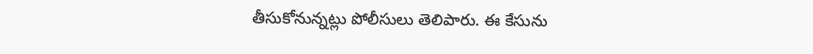తీసుకోనున్నట్లు పోలీసులు తెలిపారు. ఈ కేసును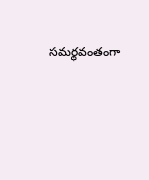సమర్థవంతంగా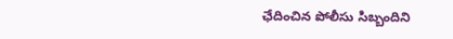ఛేదించిన పోలీసు సిబ్బందిని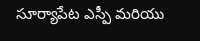సూర్యాపేట ఎస్పీ మరియు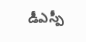డీఎస్పీ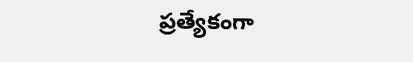ప్రత్యేకంగా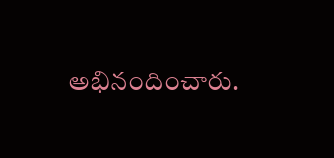అభినందించారు.